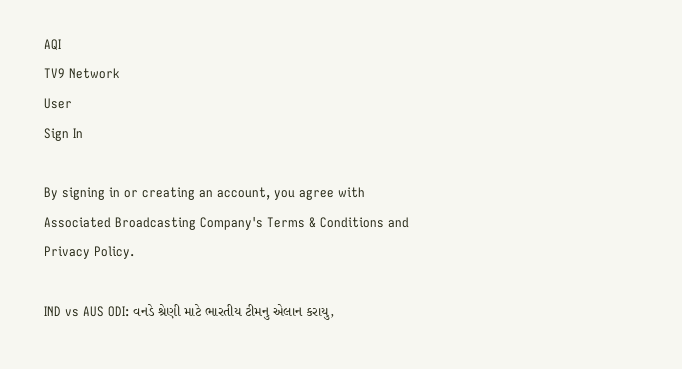AQI
TV9 Network
User
Sign In

By signing in or creating an account, you agree with Associated Broadcasting Company's Terms & Conditions and Privacy Policy.

IND vs AUS ODI: વનડે શ્રેણી માટે ભારતીય ટીમનુ એલાન કરાયુ,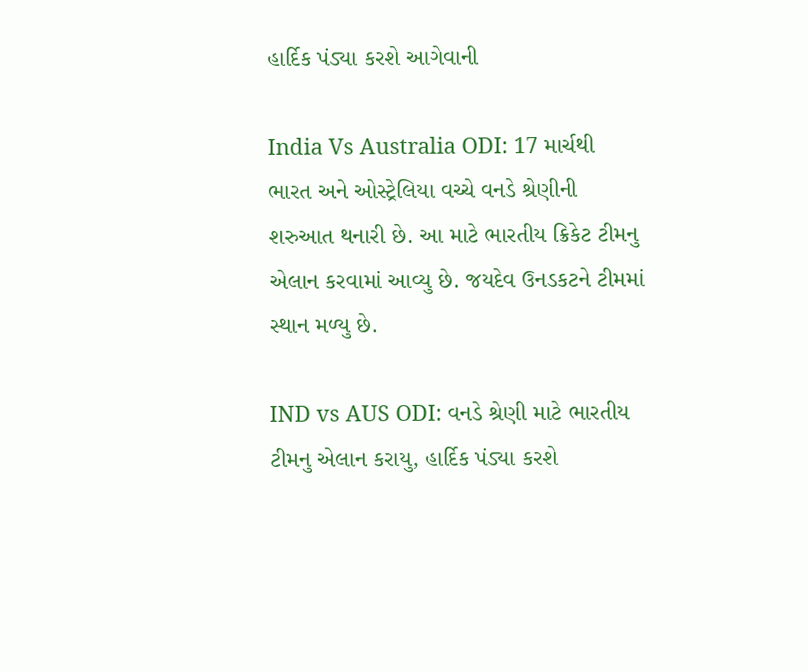હાર્દિક પંડ્યા કરશે આગેવાની

India Vs Australia ODI: 17 માર્ચથી ભારત અને ઓસ્ટ્રેલિયા વચ્ચે વનડે શ્રેણીની શરુઆત થનારી છે. આ માટે ભારતીય ક્રિકેટ ટીમનુ એલાન કરવામાં આવ્યુ છે. જયદેવ ઉનડકટને ટીમમાં સ્થાન મળ્યુ છે.

IND vs AUS ODI: વનડે શ્રેણી માટે ભારતીય ટીમનુ એલાન કરાયુ, હાર્દિક પંડ્યા કરશે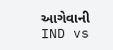આગેવાની
IND vs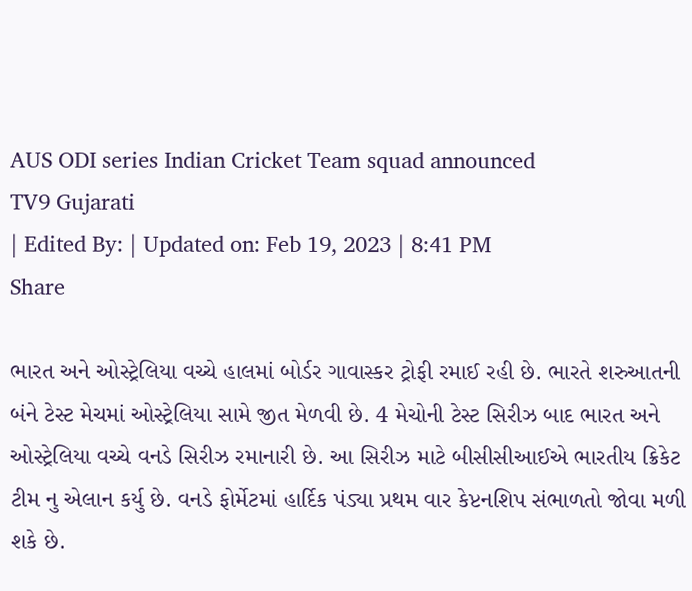AUS ODI series Indian Cricket Team squad announced
TV9 Gujarati
| Edited By: | Updated on: Feb 19, 2023 | 8:41 PM
Share

ભારત અને ઓસ્ટ્રેલિયા વચ્ચે હાલમાં બોર્ડર ગાવાસ્કર ટ્રોફી રમાઈ રહી છે. ભારતે શરુઆતની બંને ટેસ્ટ મેચમાં ઓસ્ટ્રેલિયા સામે જીત મેળવી છે. 4 મેચોની ટેસ્ટ સિરીઝ બાદ ભારત અને ઓસ્ટ્રેલિયા વચ્ચે વનડે સિરીઝ રમાનારી છે. આ સિરીઝ માટે બીસીસીઆઈએ ભારતીય ક્રિકેટ ટીમ નુ એલાન કર્યુ છે. વનડે ફોર્મેટમાં હાર્દિક પંડ્યા પ્રથમ વાર કેપ્ટનશિપ સંભાળતો જોવા મળી શકે છે.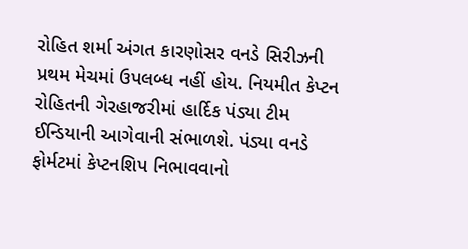રોહિત શર્મા અંગત કારણોસર વનડે સિરીઝની પ્રથમ મેચમાં ઉપલબ્ધ નહીં હોય. નિયમીત કેપ્ટન રોહિતની ગેરહાજરીમાં હાર્દિક પંડ્યા ટીમ ઈન્ડિયાની આગેવાની સંભાળશે. પંડ્યા વનડે ફોર્મટમાં કેપ્ટનશિપ નિભાવવાનો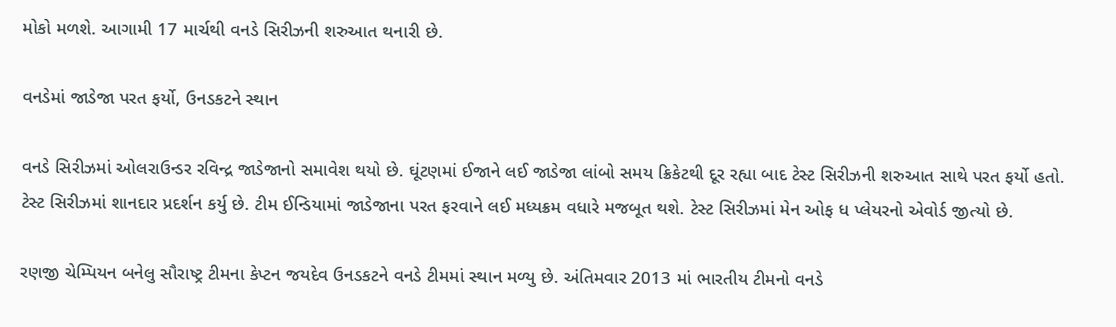મોકો મળશે. આગામી 17 માર્ચથી વનડે સિરીઝની શરુઆત થનારી છે.

વનડેમાં જાડેજા પરત ફર્યો, ઉનડકટને સ્થાન

વનડે સિરીઝમાં ઓલરાઉન્ડર રવિન્દ્ર જાડેજાનો સમાવેશ થયો છે. ઘૂંટણમાં ઈજાને લઈ જાડેજા લાંબો સમય ક્રિકેટથી દૂર રહ્યા બાદ ટેસ્ટ સિરીઝની શરુઆત સાથે પરત ફર્યો હતો. ટેસ્ટ સિરીઝમાં શાનદાર પ્રદર્શન કર્યુ છે. ટીમ ઈન્ડિયામાં જાડેજાના પરત ફરવાને લઈ મધ્યક્રમ વધારે મજબૂત થશે. ટેસ્ટ સિરીઝમાં મેન ઓફ ધ પ્લેયરનો એવોર્ડ જીત્યો છે.

રણજી ચેમ્પિયન બનેલુ સૌરાષ્ટ્ર ટીમના કેપ્ટન જયદેવ ઉનડકટને વનડે ટીમમાં સ્થાન મળ્યુ છે. અંતિમવાર 2013 માં ભારતીય ટીમનો વનડે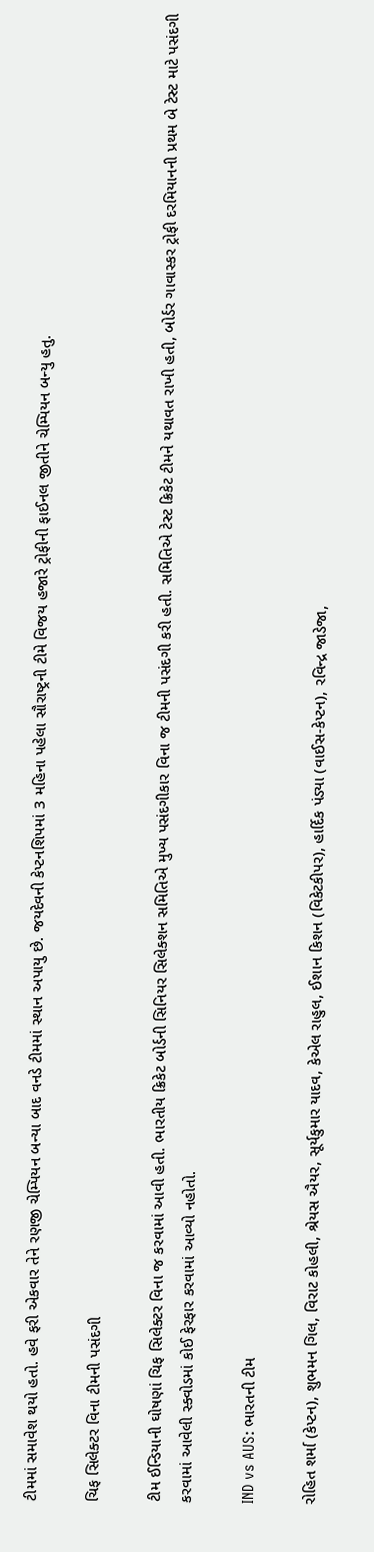ટીમમાં સમાવેશ થયો હતો. હવે ફરી એકવાર તેને રણજી ચેમ્પિયન બન્યા બાદ વનડે ટીમમાં સ્થાન અપાયુ છે. જયદેવની કેપ્ટનશિપમાં 3 મહિના પહેલા સૌરાષ્ટ્રની ટીમે વિજય હજારે ટ્રોફીની ફાઈનલ જીતીને ચેમ્પિયન બન્યુ હતુ.

ચિફ સિલેક્ટર વિના ટીમની પસંદગી

ટીમ ઈન્ડિયાની ઘોષણાં ચિફ સિલેક્ટર વિના જ કરવામાં આવી હતી. ભારતીય ક્રિકેટ બોર્ડની સિનિયર સિલેક્શન સમિતિએ મુખ્ય પસંદગીકાર વિના જ ટીમની પસંદગી કરી હતી. સમિતિએ ટેસ્ટ ક્રિકેટ ટીમને યથાવત રાખી હતી, બોર્ડર ગાવાસ્કર ટ્રોફી દરમિયાનની પ્રથમ બે ટેસ્ટ માટે પસંદગી કરવામાં આવેલી સ્ક્વોડમાં કોઈ ફેરફાર કરવામાં આવ્યો નહોતો.

IND vs AUS: ભારતની ટીમ

રોહિત શર્મા (કેપ્ટન), શુભમન ગિલ, વિરાટ કોહલી, શ્રેયસ ઐયર, સૂર્યકુમાર યાદવ, કેએલ રાહુલ, ઈશાન કિશન (વિકેટકીપર), હાર્દિક પંડ્યા (વાઈસ-કેપ્ટન), રવિન્દ્ર જાડેજા,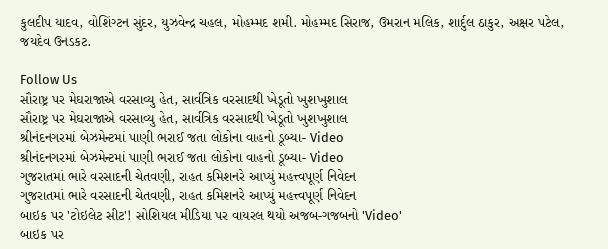કુલદીપ યાદવ, વોશિંગ્ટન સુંદર, યુઝવેન્દ્ર ચહલ, મોહમ્મદ શમી. મોહમ્મદ સિરાજ, ઉમરાન મલિક, શાર્દુલ ઠાકુર, અક્ષર પટેલ, જયદેવ ઉનડકટ.

Follow Us
સૌરાષ્ટ્ર પર મેઘરાજાએ વરસાવ્યુ હેત, સાર્વત્રિક વરસાદથી ખેડૂતો ખુશખુશાલ
સૌરાષ્ટ્ર પર મેઘરાજાએ વરસાવ્યુ હેત, સાર્વત્રિક વરસાદથી ખેડૂતો ખુશખુશાલ
શ્રીનંદનગરમાં બેઝમેન્ટમાં પાણી ભરાઈ જતા લોકોના વાહનો ડૂબ્યા- Video
શ્રીનંદનગરમાં બેઝમેન્ટમાં પાણી ભરાઈ જતા લોકોના વાહનો ડૂબ્યા- Video
ગુજરાતમાં ભારે વરસાદની ચેતવણી, રાહત કમિશનરે આપ્યું મહત્ત્વપૂર્ણ નિવેદન
ગુજરાતમાં ભારે વરસાદની ચેતવણી, રાહત કમિશનરે આપ્યું મહત્ત્વપૂર્ણ નિવેદન
બાઇક પર 'ટોઇલેટ સીટ'! સોશિયલ મીડિયા પર વાયરલ થયો અજબ-ગજબનો 'Video'
બાઇક પર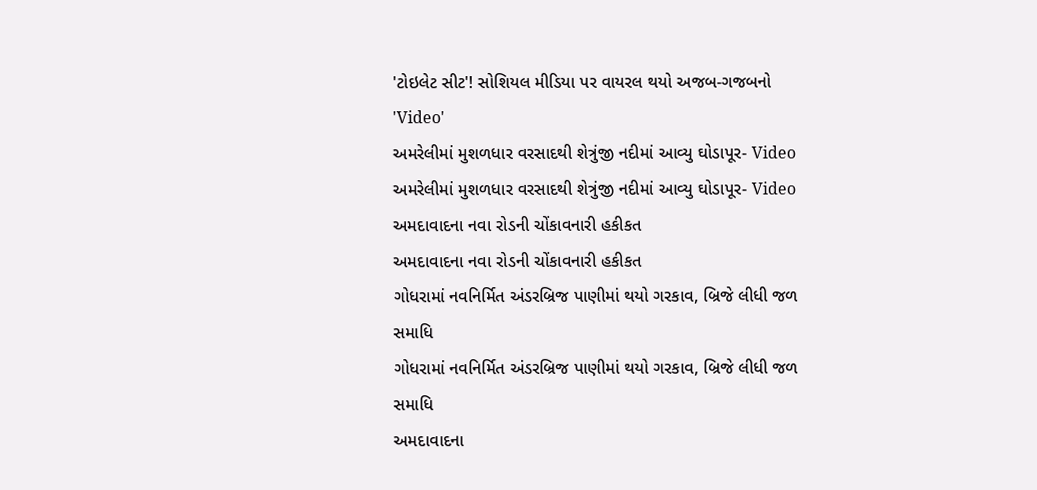'ટોઇલેટ સીટ'! સોશિયલ મીડિયા પર વાયરલ થયો અજબ-ગજબનો 'Video'
અમરેલીમાં મુશળધાર વરસાદથી શેત્રુંજી નદીમાં આવ્યુ ઘોડાપૂર- Video
અમરેલીમાં મુશળધાર વરસાદથી શેત્રુંજી નદીમાં આવ્યુ ઘોડાપૂર- Video
અમદાવાદના નવા રોડની ચોંકાવનારી હકીકત
અમદાવાદના નવા રોડની ચોંકાવનારી હકીકત
ગોધરામાં નવનિર્મિત અંડરબ્રિજ પાણીમાં થયો ગરકાવ, બ્રિજે લીધી જળ સમાધિ
ગોધરામાં નવનિર્મિત અંડરબ્રિજ પાણીમાં થયો ગરકાવ, બ્રિજે લીધી જળ સમાધિ
અમદાવાદના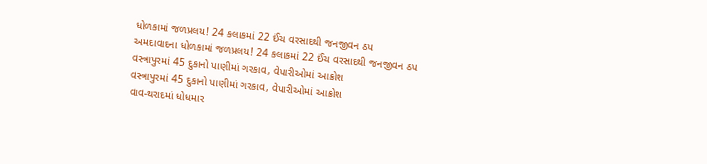ધોળકામાં જળપ્રલય! 24 કલાકમાં 22 ઈંચ વરસાદથી જનજીવન ઠપ
અમદાવાદના ધોળકામાં જળપ્રલય! 24 કલાકમાં 22 ઈંચ વરસાદથી જનજીવન ઠપ
વસ્ત્રાપુરમાં 45 દુકાનો પાણીમાં ગરકાવ, વેપારીઓમાં આક્રોશ
વસ્ત્રાપુરમાં 45 દુકાનો પાણીમાં ગરકાવ, વેપારીઓમાં આક્રોશ
વાવ-થરાદમાં ધોધમાર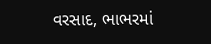વરસાદ, ભાભરમાં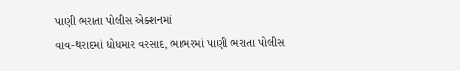પાણી ભરાતા પોલીસ એક્શનમાં
વાવ-થરાદમાં ધોધમાર વરસાદ, ભાભરમાં પાણી ભરાતા પોલીસ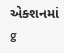એક્શનમાં
g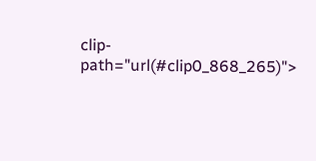clip-path="url(#clip0_868_265)">